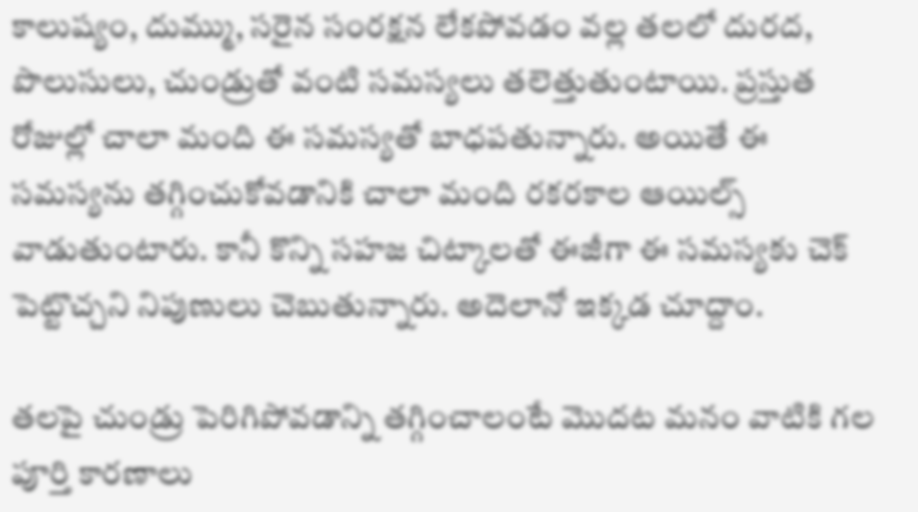కాలుష్యం, దుమ్ము, సరైన సంరక్షన లేకపోవడం వల్ల తలలో దురద, పొలుసులు, చుండ్రుతో వంటి సమస్యలు తలెత్తుతుంటాయి. ప్రస్తుత రోజుల్లో చాలా మంది ఈ సమస్యతో బాధపతున్నారు. అయితే ఈ సమస్యను తగ్గించుకోవడానికి చాలా మంది రకరకాల ఆయిల్స్ వాడుతుంటారు. కానీ కొన్ని సహజ చిట్కాలతో ఈజీగా ఈ సమస్యకు చెక్‌ పెట్టొచ్చని నిపుణులు చెబుతున్నారు. అదెలానో ఇక్కడ చూద్దాం.

తలపై చుండ్రు పెరిగిపోవడాన్ని తగ్గించాలంటే మొదట మనం వాటికి గల పూర్తి కారణాలు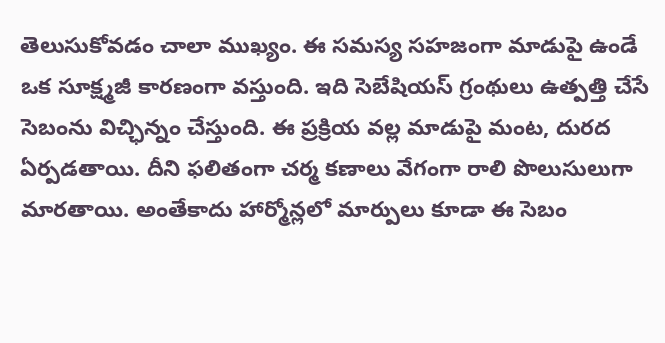తెలుసుకోవడం చాలా ముఖ్యం. ఈ సమస్య సహజంగా మాడుపై ఉండే ఒక సూక్ష్మజీ కారణంగా వస్తుంది. ఇది సెబేషియస్ గ్రంథులు ఉత్పత్తి చేసే సెబంను విచ్ఛిన్నం చేస్తుంది. ఈ ప్రక్రియ వల్ల మాడుపై మంట, దురద ఏర్పడతాయి. దీని ఫలితంగా చర్మ కణాలు వేగంగా రాలి పొలుసులుగా మారతాయి. అంతేకాదు హార్మోన్లలో మార్పులు కూడా ఈ సెబం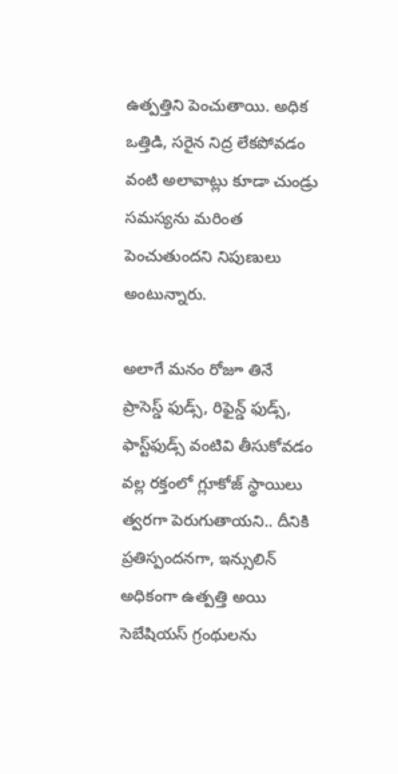ఉత్పత్తిని పెంచుతాయి. అధిక ఒత్తిడి, సరైన నిద్ర లేకపోవడం వంటి అలావాట్లు కూడా చుండ్రు సమస్యను మరింత పెంచుతుందని నిపుణులు అంటున్నారు.

అలాగే మనం రోజూ తినే ప్రాసెస్డ్ ఫుడ్స్, రిఫైన్డ్ ఫుడ్స్, ఫాస్ట్‌ఫుడ్స్ వంటివి తీసుకోవడం వల్ల రక్తంలో గ్లూకోజ్ స్థాయిలు త్వరగా పెరుగుతాయని.. దీనికి ప్రతిస్పందనగా, ఇన్సులిన్ అధికంగా ఉత్పత్తి అయి సెబేషియస్ గ్రంథులను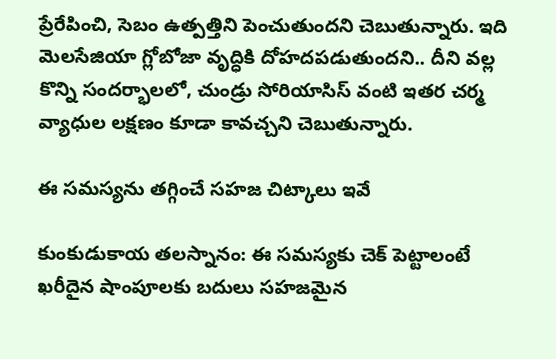ప్రేరేపించి, సెబం ఉత్పత్తిని పెంచుతుందని చెబుతున్నారు. ఇది మెలసేజియా గ్లోబోజా వృద్ధికి దోహదపడుతుందని.. దీని వల్ల కొన్ని సందర్భాలలో, చుండ్రు సోరియాసిస్ వంటి ఇతర చర్మ వ్యాధుల లక్షణం కూడా కావచ్చని చెబుతున్నారు.

ఈ సమస్యను తగ్గించే సహజ చిట్కాలు ఇవే

కుంకుడుకాయ తలస్నానం: ఈ సమస్యకు చెక్‌ పెట్టాలంటే ఖరీదైన షాంపూలకు బదులు సహజమైన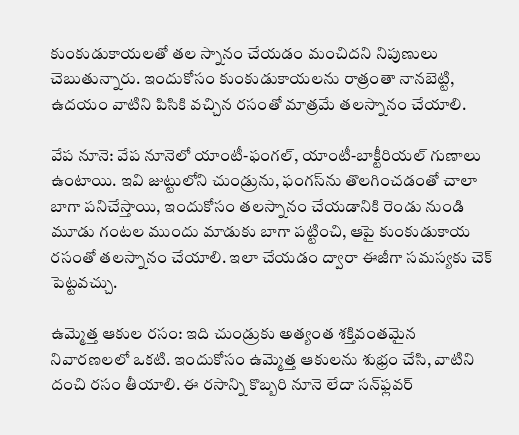కుంకుడుకాయలతో తల స్నానం చేయడం మంచిదని నిపుణులు చెబుతున్నారు. ఇందుకోసం కుంకుడుకాయలను రాత్రంతా నానబెట్టి, ఉదయం వాటిని పిసికి వచ్చిన రసంతో మాత్రమే తలస్నానం చేయాలి.

వేప నూనె: వేప నూనెలో యాంటీ-ఫంగల్, యాంటీ-బాక్టీరియల్ గుణాలు ఉంటాయి. ఇవి జుట్టులోని చుండ్రును, ఫంగస్‌ను తొలగించడంతో చాలా బాగా పనిచేస్తాయి, ఇందుకోసం తలస్నానం చేయడానికి రెండు నుండి మూడు గంటల ముందు మాడుకు బాగా పట్టించి, ఆపై కుంకుడుకాయ రసంతో తలస్నానం చేయాలి. ఇలా చేయడం ద్వారా ఈజీగా సమస్యకు చెక్ పెట్టవచ్చు.

ఉమ్మెత్త ఆకుల రసం: ఇది చుండ్రుకు అత్యంత శక్తివంతమైన నివారణలలో ఒకటి. ఇందుకోసం ఉమ్మెత్త ఆకులను శుభ్రం చేసి, వాటిని దంచి రసం తీయాలి. ఈ రసాన్ని కొబ్బరి నూనె లేదా సన్‌ఫ్లవర్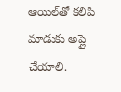ఆయిల్‌తో కలిపి మాడుకు అప్లై చేయాలి.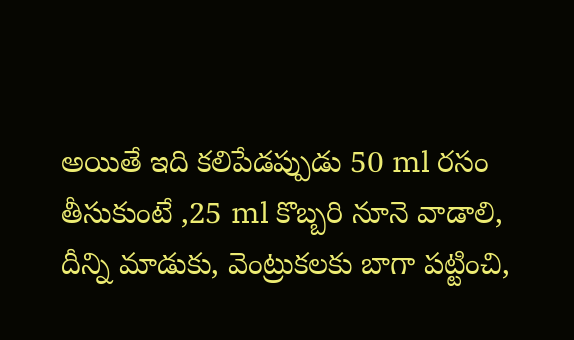అయితే ఇది కలిపేడప్పుడు 50 ml రసం తీసుకుంటే ,25 ml కొబ్బరి నూనె వాడాలి, దీన్ని మాడుకు, వెంట్రుకలకు బాగా పట్టించి,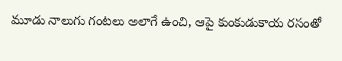మూడు నాలుగు గంటలు అలాగే ఉంచి, ఆపై కుంకుడుకాయ రసంతో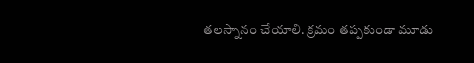తలస్నానం చేయాలి. క్రమం తప్పకుండా మూడు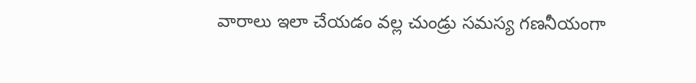వారాలు ఇలా చేయడం వల్ల చుండ్రు సమస్య గణనీయంగా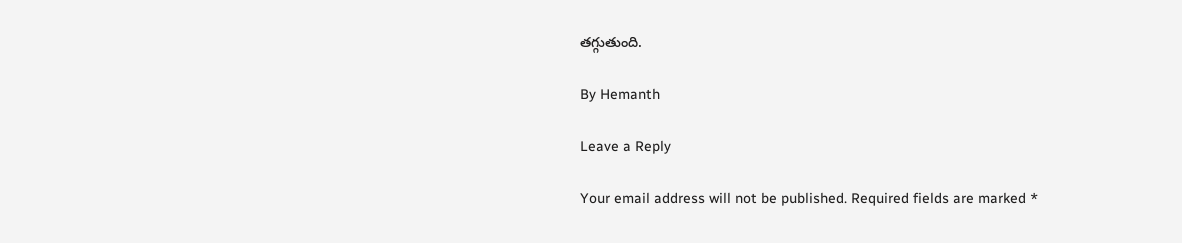తగ్గుతుంది.

By Hemanth

Leave a Reply

Your email address will not be published. Required fields are marked *